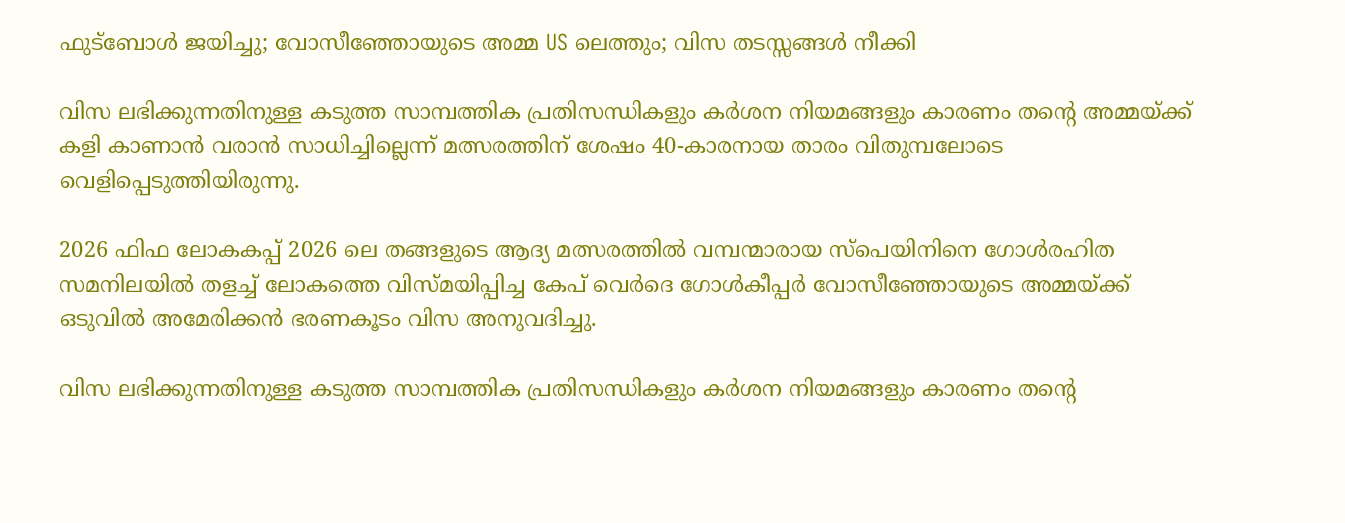ഫുട്ബോൾ ജയിച്ചു; വോസീഞ്ഞോയുടെ അമ്മ US ലെത്തും; വിസ തടസ്സങ്ങൾ നീക്കി

വിസ ലഭിക്കുന്നതിനുള്ള കടുത്ത സാമ്പത്തിക പ്രതിസന്ധികളും കര്‍ശന നിയമങ്ങളും കാരണം തന്റെ അമ്മയ്ക്ക് കളി കാണാന്‍ വരാന്‍ സാധിച്ചില്ലെന്ന് മത്സരത്തിന് ശേഷം 40-കാരനായ താരം വിതുമ്പലോടെ വെളിപ്പെടുത്തിയിരുന്നു.

2026 ഫിഫ ലോകകപ്പ് 2026 ലെ തങ്ങളുടെ ആദ്യ മത്സരത്തില്‍ വമ്പന്മാരായ സ്‌പെയിനിനെ ഗോള്‍രഹിത സമനിലയില്‍ തളച്ച് ലോകത്തെ വിസ്മയിപ്പിച്ച കേപ് വെര്‍ദെ ഗോള്‍കീപ്പര്‍ വോസീഞ്ഞോയുടെ അമ്മയ്ക്ക് ഒടുവില്‍ അമേരിക്കന്‍ ഭരണകൂടം വിസ അനുവദിച്ചു.

വിസ ലഭിക്കുന്നതിനുള്ള കടുത്ത സാമ്പത്തിക പ്രതിസന്ധികളും കര്‍ശന നിയമങ്ങളും കാരണം തന്റെ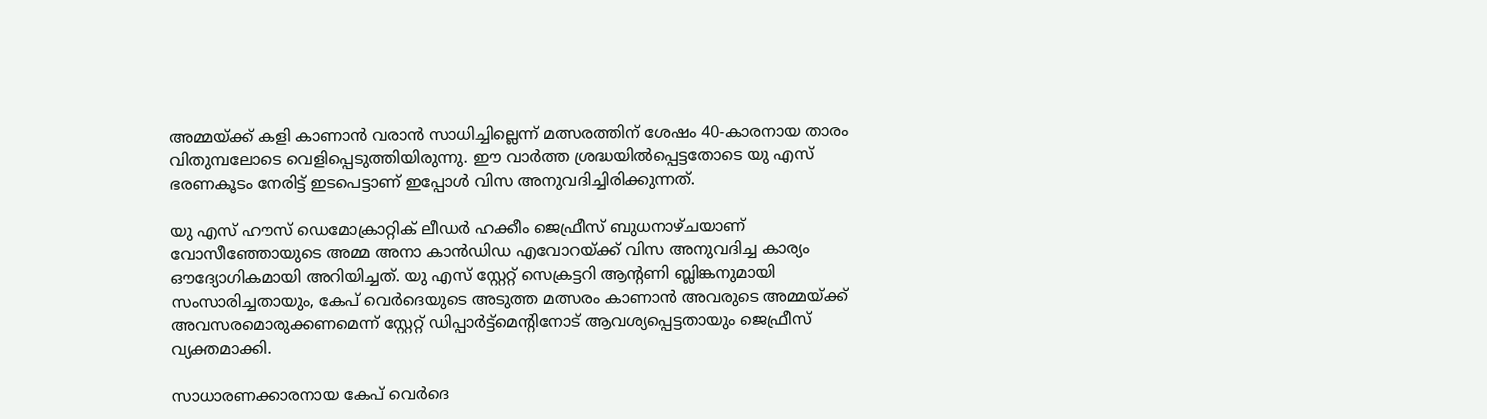അമ്മയ്ക്ക് കളി കാണാന്‍ വരാന്‍ സാധിച്ചില്ലെന്ന് മത്സരത്തിന് ശേഷം 40-കാരനായ താരം വിതുമ്പലോടെ വെളിപ്പെടുത്തിയിരുന്നു. ഈ വാര്‍ത്ത ശ്രദ്ധയില്‍പ്പെട്ടതോടെ യു എസ് ഭരണകൂടം നേരിട്ട് ഇടപെട്ടാണ് ഇപ്പോള്‍ വിസ അനുവദിച്ചിരിക്കുന്നത്.

യു എസ് ഹൗസ് ഡെമോക്രാറ്റിക് ലീഡര്‍ ഹക്കീം ജെഫ്രീസ് ബുധനാഴ്ചയാണ് വോസീഞ്ഞോയുടെ അമ്മ അനാ കാന്‍ഡിഡ എവോറയ്ക്ക് വിസ അനുവദിച്ച കാര്യം ഔദ്യോഗികമായി അറിയിച്ചത്. യു എസ് സ്റ്റേറ്റ് സെക്രട്ടറി ആന്റണി ബ്ലിങ്കനുമായി സംസാരിച്ചതായും, കേപ് വെര്‍ദെയുടെ അടുത്ത മത്സരം കാണാന്‍ അവരുടെ അമ്മയ്ക്ക് അവസരമൊരുക്കണമെന്ന് സ്റ്റേറ്റ് ഡിപ്പാര്‍ട്ട്‌മെന്റിനോട് ആവശ്യപ്പെട്ടതായും ജെഫ്രീസ് വ്യക്തമാക്കി.

സാധാരണക്കാരനായ കേപ് വെര്‍ദെ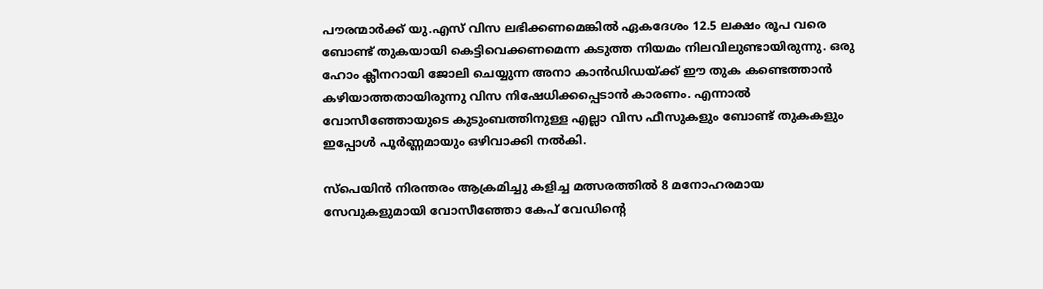പൗരന്മാര്‍ക്ക് യു.എസ് വിസ ലഭിക്കണമെങ്കില്‍ ഏകദേശം 12.5 ലക്ഷം രൂപ വരെ ബോണ്ട് തുകയായി കെട്ടിവെക്കണമെന്ന കടുത്ത നിയമം നിലവിലുണ്ടായിരുന്നു. ഒരു ഹോം ക്ലീനറായി ജോലി ചെയ്യുന്ന അനാ കാന്‍ഡിഡയ്ക്ക് ഈ തുക കണ്ടെത്താന്‍ കഴിയാത്തതായിരുന്നു വിസ നിഷേധിക്കപ്പെടാന്‍ കാരണം. എന്നാല്‍ വോസീഞ്ഞോയുടെ കുടുംബത്തിനുള്ള എല്ലാ വിസ ഫീസുകളും ബോണ്ട് തുകകളും ഇപ്പോൾ പൂര്‍ണ്ണമായും ഒഴിവാക്കി നല്‍കി.

സ്‌പെയിന്‍ നിരന്തരം ആക്രമിച്ചു കളിച്ച മത്സരത്തില്‍ 8 മനോഹരമായ സേവുകളുമായി വോസീഞ്ഞോ കേപ് വേഡിന്റെ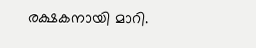രക്ഷകനായി മാറി.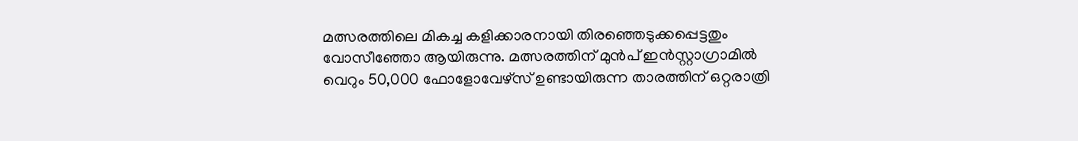മത്സരത്തിലെ മികച്ച കളിക്കാരനായി തിരഞ്ഞെടുക്കപ്പെട്ടതും വോസീഞ്ഞോ ആയിരുന്നു. മത്സരത്തിന് മുന്‍പ് ഇന്‍സ്റ്റാഗ്രാമില്‍ വെറും 50,000 ഫോളോവേഴ്സ് ഉണ്ടായിരുന്ന താരത്തിന് ഒറ്റരാത്രി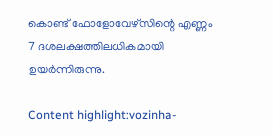കൊണ്ട് ഫോളോവേഴ്സിന്റെ എണ്ണം 7 ദശലക്ഷത്തിലധികമായി ഉയര്‍ന്നിരുന്നു.

Content highlight:vozinha-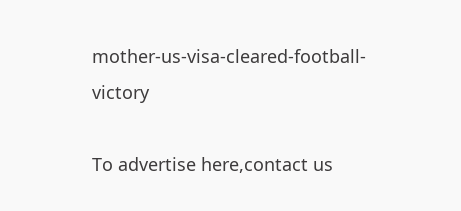mother-us-visa-cleared-football-victory

To advertise here,contact us